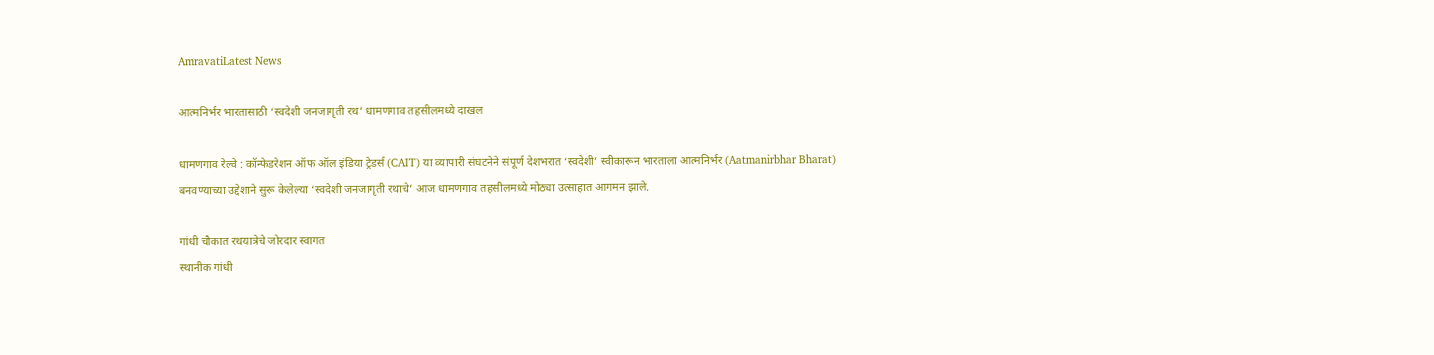AmravatiLatest News

आत्मनिर्भर भारतासाठी ‘स्वदेशी जनजागृती रथ’ धामणगाव तहसीलमध्ये दाखल

धामणगाव रेल्वे : कॉन्फेडरेशन ऑफ ऑल इंडिया ट्रेडर्स (CAIT) या व्यापारी संघटनेने संपूर्ण देशभरात ‘स्वदेशी’ स्वीकारून भारताला आत्मनिर्भर (Aatmanirbhar Bharat) बनवण्याच्या उद्देशाने सुरू केलेल्या ‘स्वदेशी जनजागृती रथाचे’ आज धामणगाव तहसीलमध्ये मोठ्या उत्साहात आगमन झाले.

गांधी चौकात रथयात्रेचे जोरदार स्वागत
स्थानीक गांधी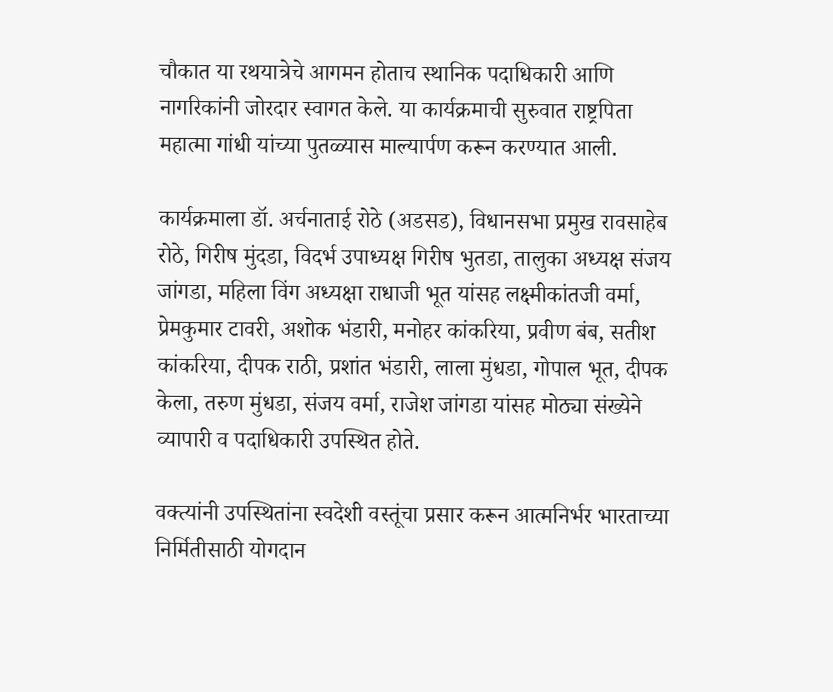चौकात या रथयात्रेचे आगमन होताच स्थानिक पदाधिकारी आणि नागरिकांनी जोरदार स्वागत केले. या कार्यक्रमाची सुरुवात राष्ट्रपिता महात्मा गांधी यांच्या पुतळ्यास माल्यार्पण करून करण्यात आली.

कार्यक्रमाला डॉ. अर्चनाताई रोठे (अडसड), विधानसभा प्रमुख रावसाहेब रोठे, गिरीष मुंदडा, विदर्भ उपाध्यक्ष गिरीष भुतडा, तालुका अध्यक्ष संजय जांगडा, महिला विंग अध्यक्षा राधाजी भूत यांसह लक्ष्मीकांतजी वर्मा, प्रेमकुमार टावरी, अशोक भंडारी, मनोहर कांकरिया, प्रवीण बंब, सतीश कांकरिया, दीपक राठी, प्रशांत भंडारी, लाला मुंधडा, गोपाल भूत, दीपक केला, तरुण मुंधडा, संजय वर्मा, राजेश जांगडा यांसह मोठ्या संख्येने व्यापारी व पदाधिकारी उपस्थित होते.

वक्त्यांनी उपस्थितांना स्वदेशी वस्तूंचा प्रसार करून आत्मनिर्भर भारताच्या निर्मितीसाठी योगदान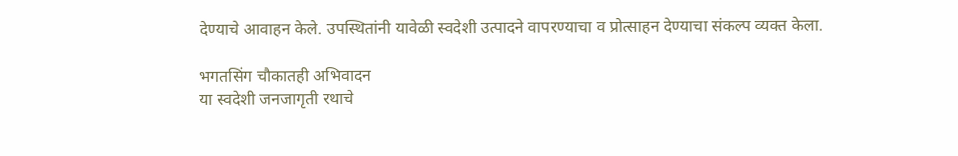देण्याचे आवाहन केले. उपस्थितांनी यावेळी स्वदेशी उत्पादने वापरण्याचा व प्रोत्साहन देण्याचा संकल्प व्यक्त केला.

भगतसिंग चौकातही अभिवादन
या स्वदेशी जनजागृती रथाचे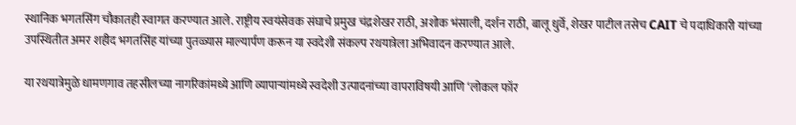स्थानिक भगतसिंग चौकातही स्वागत करण्यात आले. राष्ट्रीय स्वयंसेवक संघाचे प्रमुख चंद्रशेखर राठी, अशोक भंसाली, दर्शन राठी, बालू धुर्वे, शेखर पाटील तसेच CAIT चे पदाधिकारी यांच्या उपस्थितीत अमर शहीद भगतसिंह यांच्या पुतळ्यास माल्यार्पण करून या स्वदेशी संकल्प रथयात्रेला अभिवादन करण्यात आले.

या रथयात्रेमुळे धामणगाव तहसीलच्या नागरिकांमध्ये आणि व्यापाऱ्यांमध्ये स्वदेशी उत्पादनांच्या वापराविषयी आणि ‘लोकल फॉर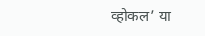व्होकल’ या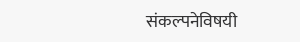संकल्पनेविषयी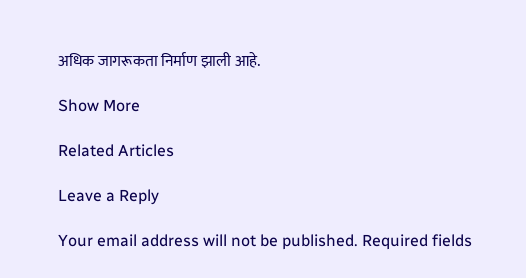अधिक जागरूकता निर्माण झाली आहे.

Show More

Related Articles

Leave a Reply

Your email address will not be published. Required fields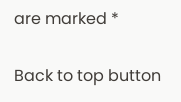are marked *

Back to top button